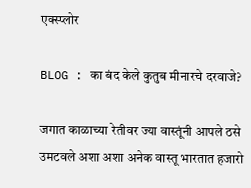एक्स्प्लोर

BLOG : का बंद केले कुतुब मीनारचे दरवाजे?

जगात काळाच्या रेतीवर ज्या वास्तूंनी आपले ठसे उमटवले अशा अशा अनेक वास्तू भारतात हजारो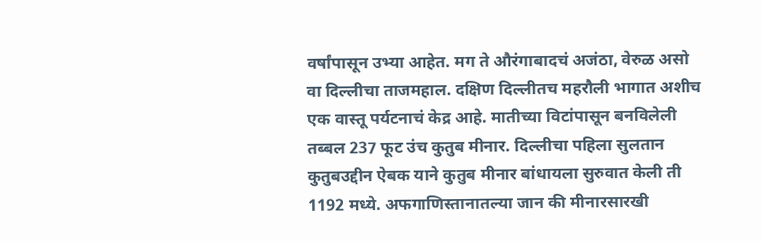वर्षांपासून उभ्या आहेत. मग ते औरंगाबादचं अजंठा, वेरुळ असो वा दिल्लीचा ताजमहाल. दक्षिण दिल्लीतच महरौली भागात अशीच एक वास्तू पर्यटनाचं केद्र आहे. मातीच्या विटांपासून बनविलेली तब्बल 237 फूट उंच कुतुब मीनार. दिल्लीचा पहिला सुलतान कुतुबउद्दीन ऐबक याने कुतुब मीनार बांधायला सुरुवात केली ती 1192 मध्ये. अफगाणिस्तानातल्या जान की मीनारसारखी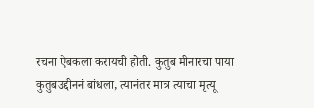रचना ऐबकला करायची होती. कुतुब मीनारचा पाया कुतुबउद्दीननं बांधला, त्यानंतर मात्र त्याचा मृत्यू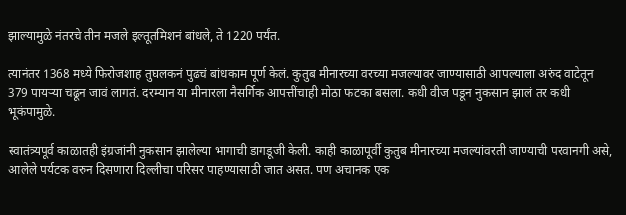झाल्यामुळे नंतरचे तीन मजले इल्तूतमिशनं बांधले, ते 1220 पर्यंत.

त्यानंतर 1368 मध्ये फिरोजशाह तुघलकनं पुढचं बांधकाम पूर्ण केलं. कुतुब मीनारच्या वरच्या मजल्यावर जाण्यासाठी आपल्याला अरुंद वाटेतून 379 पायऱ्या चढून जावं लागतं. दरम्यान या मीनारला नैसर्गिक आपत्तींचाही मोठा फटका बसला. कधी वीज पडून नुकसान झालं तर कधी भूकंपामुळे.

स्वातंत्र्यपूर्व काळातही इंग्रजांनी नुकसान झालेल्या भागाची डागडूजी केली. काही काळापूर्वी कुतुब मीनारच्या मजल्यांवरती जाण्याची परवानगी असे, आलेले पर्यटक वरुन दिसणारा दिल्लीचा परिसर पाहण्यासाठी जात असत. पण अचानक एक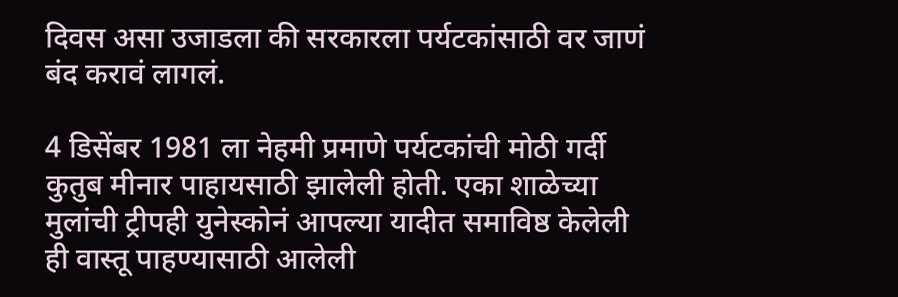दिवस असा उजाडला की सरकारला पर्यटकांसाठी वर जाणं बंद करावं लागलं.

4 डिसेंबर 1981 ला नेहमी प्रमाणे पर्यटकांची मोठी गर्दी कुतुब मीनार पाहायसाठी झालेली होती. एका शाळेच्या मुलांची ट्रीपही युनेस्कोनं आपल्या यादीत समाविष्ठ केलेली ही वास्तू पाहण्यासाठी आलेली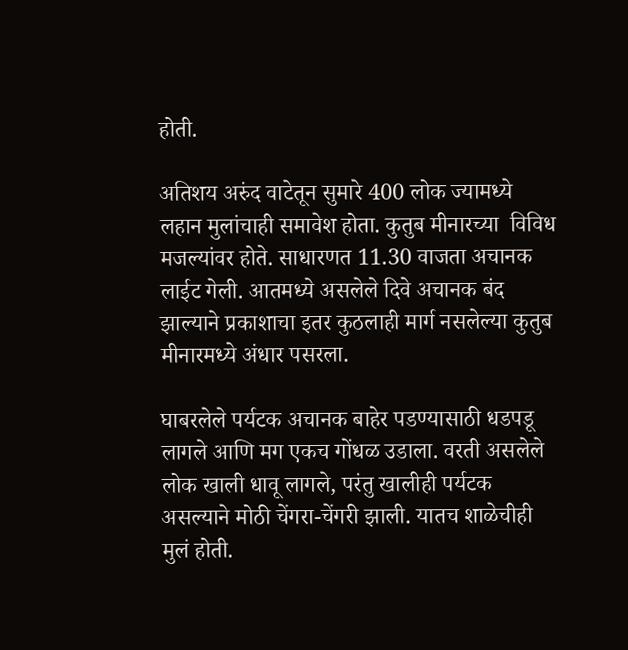होती.

अतिशय अरुंद वाटेतून सुमारे 400 लोक ज्यामध्ये लहान मुलांचाही समावेश होता. कुतुब मीनारच्या  विविध मजल्यांवर होते. साधारणत 11.30 वाजता अचानक लाईट गेली. आतमध्ये असलेले दिवे अचानक बंद झाल्याने प्रकाशाचा इतर कुठलाही मार्ग नसलेल्या कुतुब मीनारमध्ये अंधार पसरला.

घाबरलेले पर्यटक अचानक बाहेर पडण्यासाठी धडपडू लागले आणि मग एकच गोंधळ उडाला. वरती असलेले लोक खाली धावू लागले, परंतु खालीही पर्यटक असल्याने मोठी चेंगरा-चेंगरी झाली. यातच शाळेचीही मुलं होती.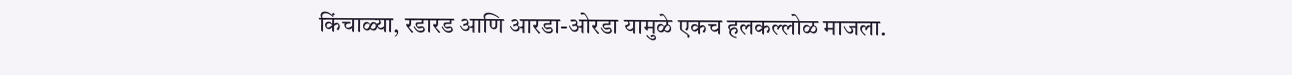किंचाळ्या, रडारड आणि आरडा-ओरडा यामुळे एकच हलकल्लोळ माजला.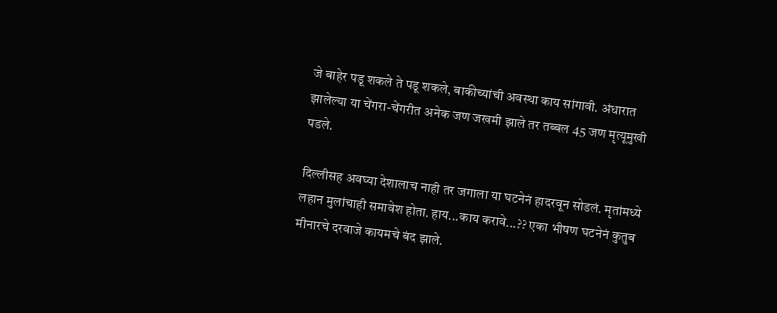जे बाहेर पडू शकले ते पडू शकले, बाकीच्यांची अवस्था काय सांगावी. अंधारात झालेल्या या चेंगरा-चेंगरीत अनेक जण जखमी झाले तर तब्बल 45 जण मृत्यूमुखी पडले.

दिल्लीसह अवघ्या देशालाच नाही तर जगाला या घटनेनं हादरवून सोडलं. मृतांमध्ये लहान मुलांचाही समावेश होता. हाय...काय करावे...?? एका भीषण घटनेनं कुतुब मीनारचे दरवाजे कायमचे बंद झाले.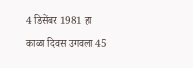4 डिसेंबर 1981 हा काळा दिवस उगवला 45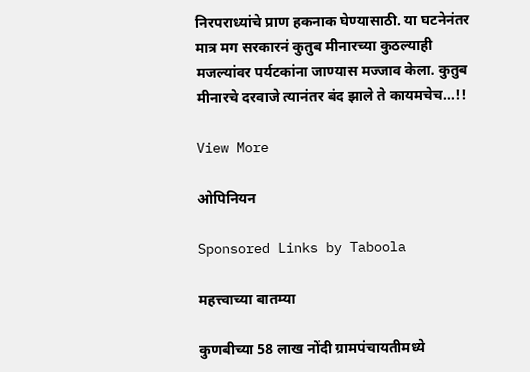निरपराध्यांचे प्राण हकनाक घेण्यासाठी. या घटनेनंतर मात्र मग सरकारनं कुतुब मीनारच्या कुठल्याही मजल्यांवर पर्यटकांना जाण्यास मज्जाव केला. कुतुब मीनारचे दरवाजे त्यानंतर बंद झाले ते कायमचेच...!!

View More

ओपिनियन

Sponsored Links by Taboola

महत्त्वाच्या बातम्या

कुणबीच्या 58 लाख नोंदी ग्रामपंचायतीमध्ये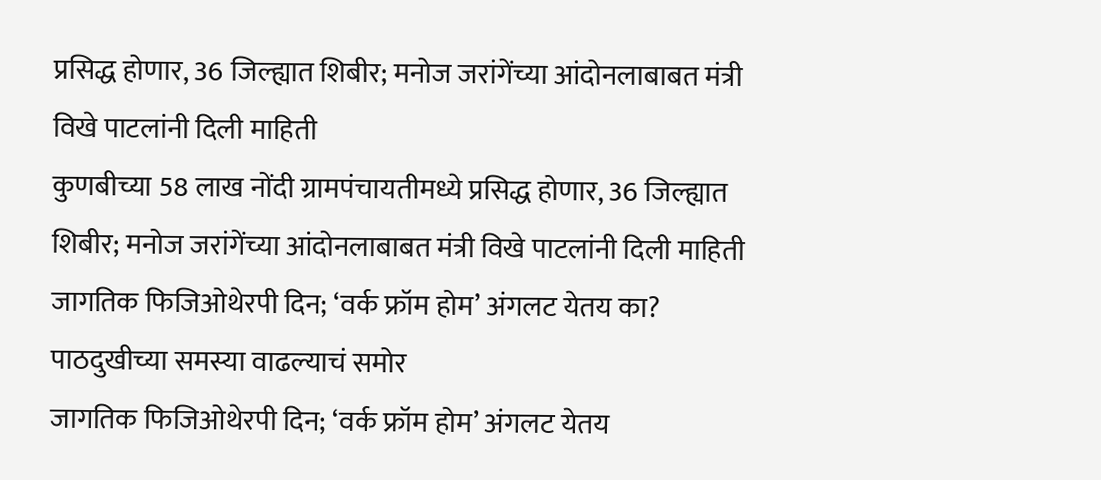प्रसिद्ध होणार, 36 जिल्ह्यात शिबीर; मनोज जरांगेंच्या आंदोनलाबाबत मंत्री विखे पाटलांनी दिली माहिती
कुणबीच्या 58 लाख नोंदी ग्रामपंचायतीमध्ये प्रसिद्ध होणार, 36 जिल्ह्यात शिबीर; मनोज जरांगेंच्या आंदोनलाबाबत मंत्री विखे पाटलांनी दिली माहिती
जागतिक फिजिओथेरपी दिन; ‘वर्क फ्रॉम होम’ अंगलट येतय का? पाठदुखीच्या समस्या वाढल्याचं समोर
जागतिक फिजिओथेरपी दिन; ‘वर्क फ्रॉम होम’ अंगलट येतय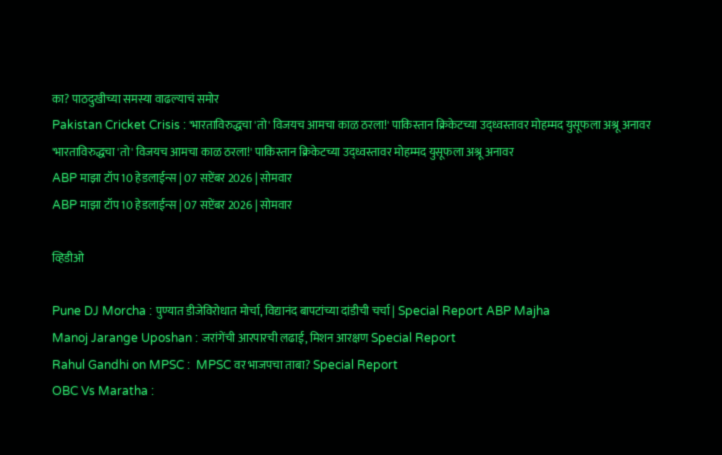का? पाठदुखीच्या समस्या वाढल्याचं समोर
Pakistan Cricket Crisis : 'भारताविरुद्धचा 'तो' विजयच आमचा काळ ठरला!' पाकिस्तान क्रिकेटच्या उद्ध्वस्तावर मोहम्मद युसूफला अश्रू अनावर
'भारताविरुद्धचा 'तो' विजयच आमचा काळ ठरला!' पाकिस्तान क्रिकेटच्या उद्ध्वस्तावर मोहम्मद युसूफला अश्रू अनावर
ABP माझा टॉप 10 हेडलाईन्स | 07 सप्टेंबर 2026 | सोमवार
ABP माझा टॉप 10 हेडलाईन्स | 07 सप्टेंबर 2026 | सोमवार

व्हिडीओ

Pune DJ Morcha : पुण्यात डीजेविरोधात मोर्चा, विद्यानंद बापटांच्या दांडीची चर्चा | Special Report ABP Majha
Manoj Jarange Uposhan : जरांगेंची आरपारची लढाई, मिशन आरक्षण Special Report
Rahul Gandhi on MPSC :  MPSC वर भाजपचा ताबा? Special Report
OBC Vs Maratha :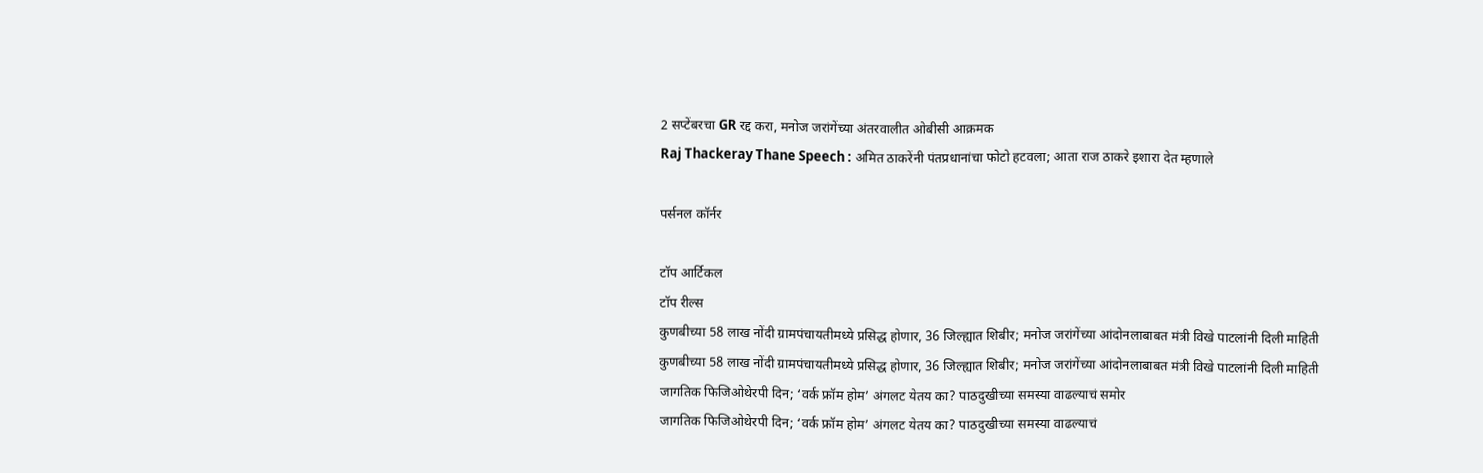2 सप्टेंबरचा GR रद्द करा, मनोज जरांगेंच्या अंतरवालीत ओबीसी आक्रमक
Raj Thackeray Thane Speech : अमित ठाकरेंनी पंतप्रधानांचा फोटो हटवला; आता राज ठाकरे इशारा देत म्हणाले

पर्सनल कॉर्नर

टॉप आर्टिकल
टॉप रील्स
कुणबीच्या 58 लाख नोंदी ग्रामपंचायतीमध्ये प्रसिद्ध होणार, 36 जिल्ह्यात शिबीर; मनोज जरांगेंच्या आंदोनलाबाबत मंत्री विखे पाटलांनी दिली माहिती
कुणबीच्या 58 लाख नोंदी ग्रामपंचायतीमध्ये प्रसिद्ध होणार, 36 जिल्ह्यात शिबीर; मनोज जरांगेंच्या आंदोनलाबाबत मंत्री विखे पाटलांनी दिली माहिती
जागतिक फिजिओथेरपी दिन; ‘वर्क फ्रॉम होम’ अंगलट येतय का? पाठदुखीच्या समस्या वाढल्याचं समोर
जागतिक फिजिओथेरपी दिन; ‘वर्क फ्रॉम होम’ अंगलट येतय का? पाठदुखीच्या समस्या वाढल्याचं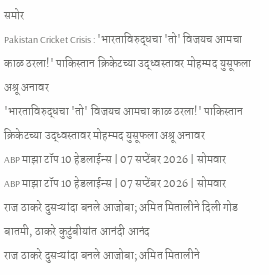समोर
Pakistan Cricket Crisis : 'भारताविरुद्धचा 'तो' विजयच आमचा काळ ठरला!' पाकिस्तान क्रिकेटच्या उद्ध्वस्तावर मोहम्मद युसूफला अश्रू अनावर
'भारताविरुद्धचा 'तो' विजयच आमचा काळ ठरला!' पाकिस्तान क्रिकेटच्या उद्ध्वस्तावर मोहम्मद युसूफला अश्रू अनावर
ABP माझा टॉप 10 हेडलाईन्स | 07 सप्टेंबर 2026 | सोमवार
ABP माझा टॉप 10 हेडलाईन्स | 07 सप्टेंबर 2026 | सोमवार
राज ठाकरे दुसऱ्यांदा बनले आजोबा; अमित मितालीने दिली गोड बातमी, ठाकरे कुटुंबीयांत आनंदी आनंद
राज ठाकरे दुसऱ्यांदा बनले आजोबा; अमित मितालीने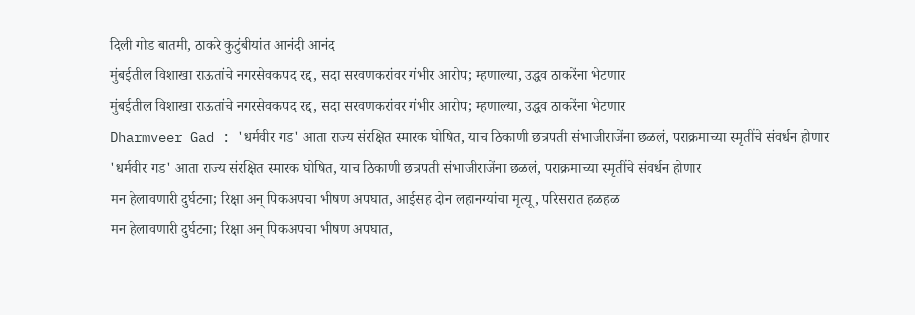दिली गोड बातमी, ठाकरे कुटुंबीयांत आनंदी आनंद
मुंबईतील विशाखा राऊतांचे नगरसेवकपद रद्द, सदा सरवणकरांवर गंभीर आरोप; म्हणाल्या, उद्धव ठाकरेंना भेटणार
मुंबईतील विशाखा राऊतांचे नगरसेवकपद रद्द, सदा सरवणकरांवर गंभीर आरोप; म्हणाल्या, उद्धव ठाकरेंना भेटणार
Dharmveer Gad : 'धर्मवीर गड' आता राज्य संरक्षित स्मारक घोषित, याच ठिकाणी छत्रपती संभाजीराजेंना छळलं, पराक्रमाच्या स्मृतींचे संवर्धन होणार
'धर्मवीर गड' आता राज्य संरक्षित स्मारक घोषित, याच ठिकाणी छत्रपती संभाजीराजेंना छळलं, पराक्रमाच्या स्मृतींचे संवर्धन होणार
मन हेलावणारी दुर्घटना; रिक्षा अन् पिकअपचा भीषण अपघात, आईसह दोन लहानग्यांचा मृत्यू, परिसरात हळहळ
मन हेलावणारी दुर्घटना; रिक्षा अन् पिकअपचा भीषण अपघात,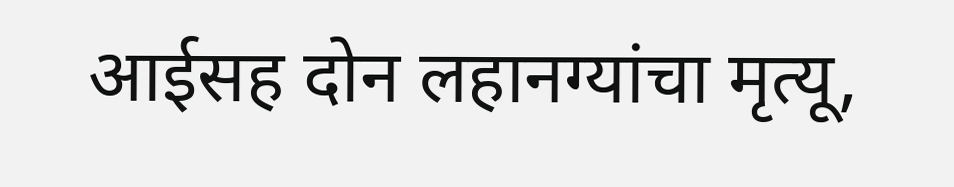आईसह दोन लहानग्यांचा मृत्यू,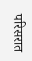परिसरात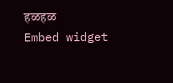हळहळ
Embed widget